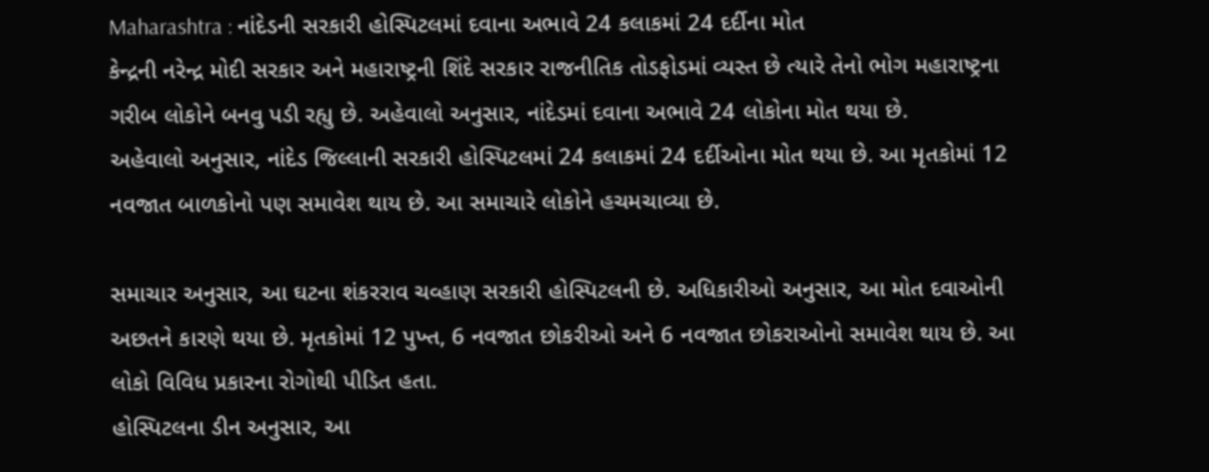Maharashtra : નાંદેડની સરકારી હોસ્પિટલમાં દવાના અભાવે 24 કલાકમાં 24 દર્દીના મોત
કેન્દ્રની નરેન્દ્ર મોદી સરકાર અને મહારાષ્ટ્રની શિંદે સરકાર રાજનીતિક તોડફોડમાં વ્યસ્ત છે ત્યારે તેનો ભોગ મહારાષ્ટ્રના ગરીબ લોકોને બનવુ પડી રહ્યુ છે. અહેવાલો અનુસાર, નાંદેડમાં દવાના અભાવે 24 લોકોના મોત થયા છે.
અહેવાલો અનુસાર, નાંદેડ જિલ્લાની સરકારી હોસ્પિટલમાં 24 કલાકમાં 24 દર્દીઓના મોત થયા છે. આ મૃતકોમાં 12 નવજાત બાળકોનો પણ સમાવેશ થાય છે. આ સમાચારે લોકોને હચમચાવ્યા છે.

સમાચાર અનુસાર, આ ઘટના શંકરરાવ ચવ્હાણ સરકારી હોસ્પિટલની છે. અધિકારીઓ અનુસાર, આ મોત દવાઓની અછતને કારણે થયા છે. મૃતકોમાં 12 પુખ્ત, 6 નવજાત છોકરીઓ અને 6 નવજાત છોકરાઓનો સમાવેશ થાય છે. આ લોકો વિવિધ પ્રકારના રોગોથી પીડિત હતા.
હોસ્પિટલના ડીન અનુસાર, આ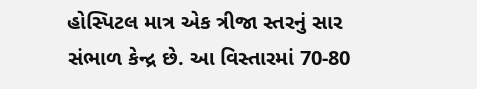હોસ્પિટલ માત્ર એક ત્રીજા સ્તરનું સાર સંભાળ કેન્દ્ર છે. આ વિસ્તારમાં 70-80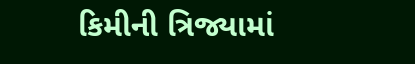કિમીની ત્રિજ્યામાં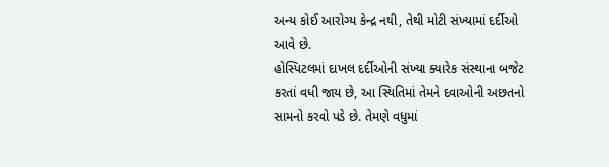અન્ય કોઈ આરોગ્ય કેન્દ્ર નથી, તેથી મોટી સંખ્યામાં દર્દીઓ આવે છે.
હોસ્પિટલમાં દાખલ દર્દીઓની સંખ્યા ક્યારેક સંસ્થાના બજેટ કરતાં વધી જાય છે, આ સ્થિતિમાં તેમને દવાઓની અછતનો સામનો કરવો પડે છે. તેમણે વધુમાં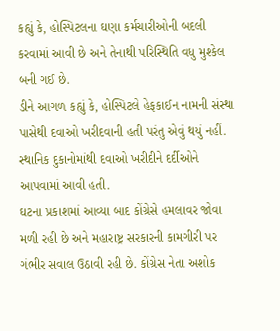કહ્યું કે, હોસ્પિટલના ઘણા કર્મચારીઓની બદલી કરવામાં આવી છે અને તેનાથી પરિસ્થિતિ વધુ મુશ્કેલ બની ગઈ છે.
ડીને આગળ કહ્યું કે, હોસ્પિટલે હેફકાઈન નામની સંસ્થા પાસેથી દવાઓ ખરીદવાની હતી પરંતુ એવું થયું નહીં. સ્થાનિક દુકાનોમાંથી દવાઓ ખરીદીને દર્દીઓને આપવામાં આવી હતી.
ઘટના પ્રકાશમાં આવ્યા બાદ કોંગ્રેસે હમલાવર જોવા મળી રહી છે અને મહારાષ્ટ્ર સરકારની કામગીરી પર ગંભીર સવાલ ઉઠાવી રહી છે. કોંગ્રેસ નેતા અશોક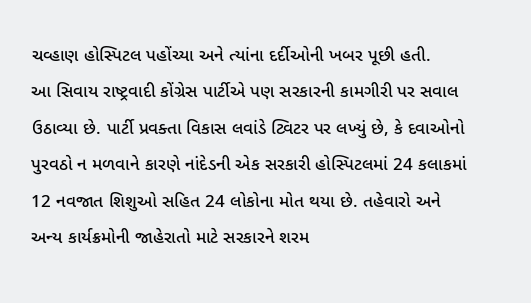ચવ્હાણ હોસ્પિટલ પહોંચ્યા અને ત્યાંના દર્દીઓની ખબર પૂછી હતી.
આ સિવાય રાષ્ટ્રવાદી કોંગ્રેસ પાર્ટીએ પણ સરકારની કામગીરી પર સવાલ ઉઠાવ્યા છે. પાર્ટી પ્રવક્તા વિકાસ લવાંડે ટ્વિટર પર લખ્યું છે, કે દવાઓનો પુરવઠો ન મળવાને કારણે નાંદેડની એક સરકારી હોસ્પિટલમાં 24 કલાકમાં 12 નવજાત શિશુઓ સહિત 24 લોકોના મોત થયા છે. તહેવારો અને અન્ય કાર્યક્રમોની જાહેરાતો માટે સરકારને શરમ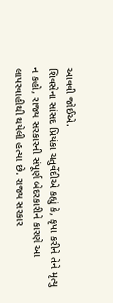આવવી જોઈએ.
શિવસેના સાંસદ પ્રિયંકા ચતુર્વેદીએ કહ્યું કે, કૃપા કરીને તેને મૃત્યુ ન કહો, રાજ્ય સરકારની સંપૂર્ણ બેદરકારીને કારણે આ લાપરવાહીથી થયેલી હત્યા છે. રાજ્ય સરકાર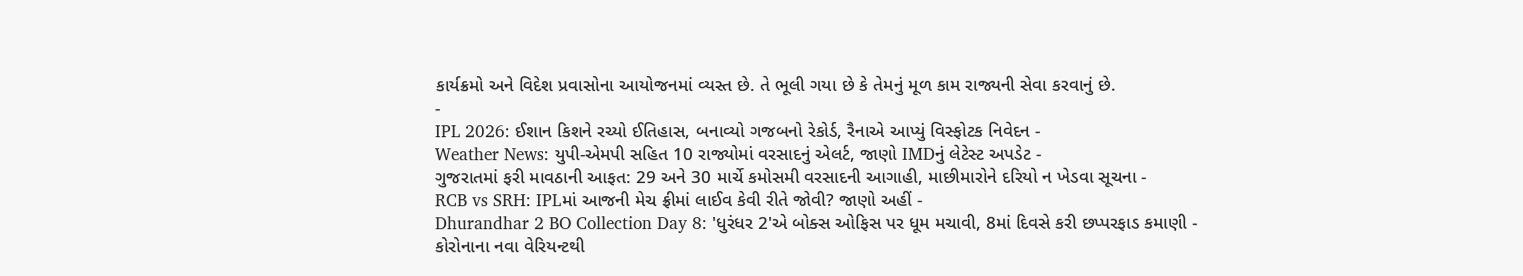કાર્યક્રમો અને વિદેશ પ્રવાસોના આયોજનમાં વ્યસ્ત છે. તે ભૂલી ગયા છે કે તેમનું મૂળ કામ રાજ્યની સેવા કરવાનું છે.
-
IPL 2026: ઈશાન કિશને રચ્યો ઈતિહાસ, બનાવ્યો ગજબનો રેકોર્ડ, રૈનાએ આપ્યું વિસ્ફોટક નિવેદન -
Weather News: યુપી-એમપી સહિત 10 રાજ્યોમાં વરસાદનું એલર્ટ, જાણો IMDનું લેટેસ્ટ અપડેટ -
ગુજરાતમાં ફરી માવઠાની આફત: 29 અને 30 માર્ચે કમોસમી વરસાદની આગાહી, માછીમારોને દરિયો ન ખેડવા સૂચના -
RCB vs SRH: IPLમાં આજની મેચ ફ્રીમાં લાઈવ કેવી રીતે જોવી? જાણો અહીં -
Dhurandhar 2 BO Collection Day 8: 'ધુરંધર 2'એ બોક્સ ઓફિસ પર ધૂમ મચાવી, 8માં દિવસે કરી છપ્પરફાડ કમાણી -
કોરોનાના નવા વેરિયન્ટથી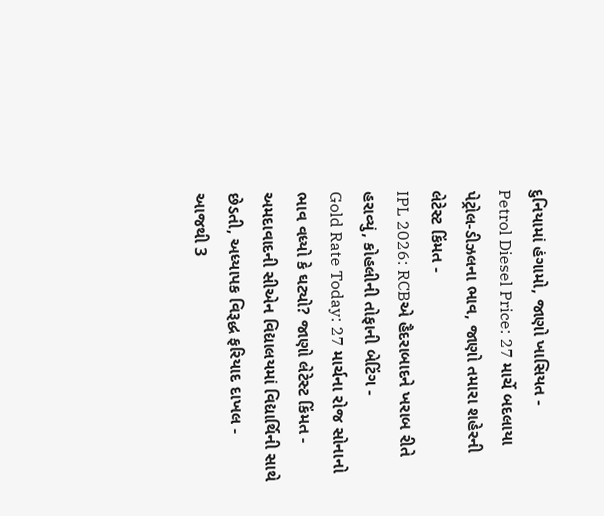દુનિયામાં હંગામો, જાણો ખાસિયત -
Petrol Diesel Price: 27 માર્ચે બદલાયા પેટ્રોલ-ડીઝલના ભાવ, જાણો તમારા શહેરની લેટેસ્ટ કિંમત -
IPL 2026: RCBએ હૈદરાબાદને ખરાબ રીતે હરાવ્યું, કોહલીની તોફાની બેટિંગ -
Gold Rate Today: 27 માર્ચના રોજ સોનાનો ભાવ વધ્યો કે ઘટ્યો? જાણો લેટેસ્ટ કિંમત -
અમદાવાદની સીએન વિદ્યાલયમાં વિદ્યાર્થિની સાથે છેડતી, અધ્યાપક વિરૂદ્ધ ફરિયાદ દાખલ -
આજથી 3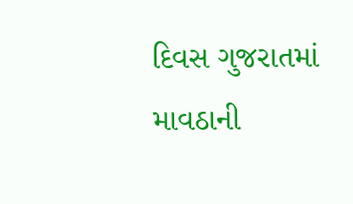દિવસ ગુજરાતમાં માવઠાની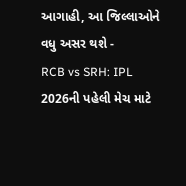આગાહી, આ જિલ્લાઓને વધુ અસર થશે -
RCB vs SRH: IPL 2026ની પહેલી મેચ માટે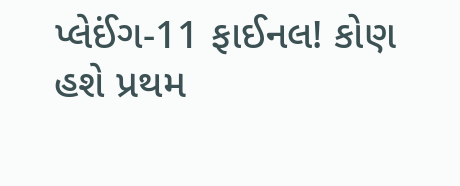પ્લેઈંગ-11 ફાઈનલ! કોણ હશે પ્રથમ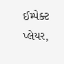ઈમ્પેક્ટ પ્લેયર,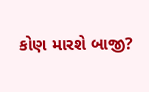કોણ મારશે બાજી?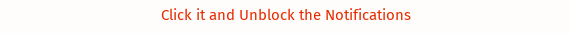Click it and Unblock the Notifications